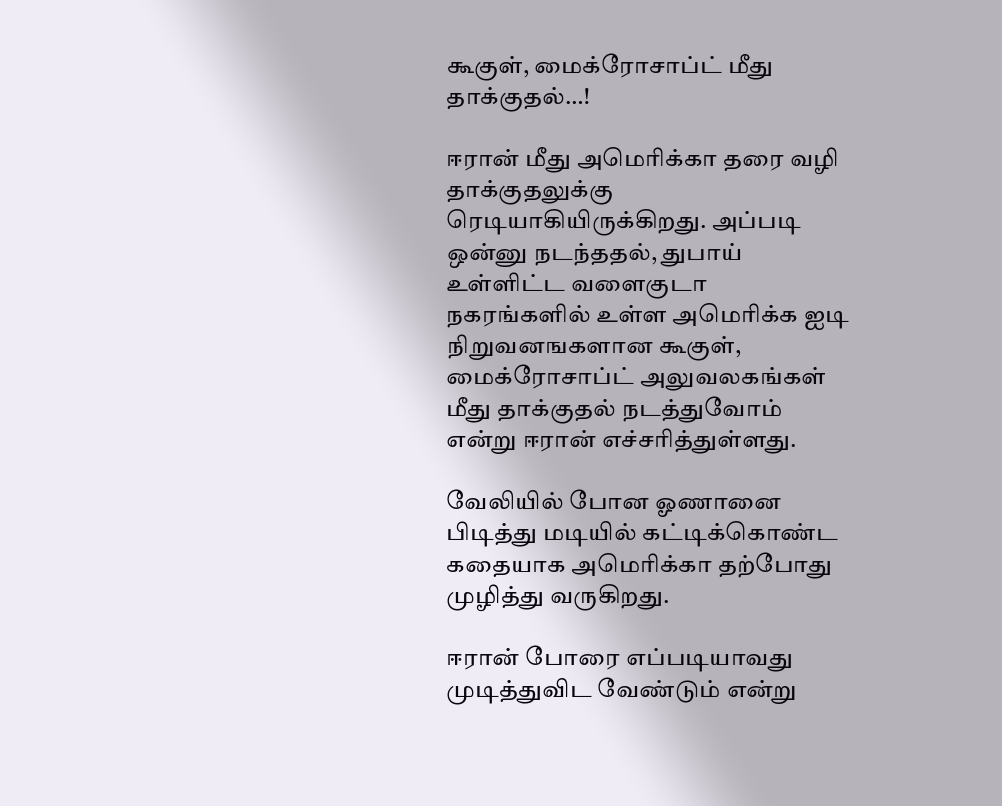கூகுள், மைக்ரோசாப்ட் மீது தாக்குதல்…!

ஈரான் மீது அமெரிக்கா தரை வழி தாக்குதலுக்கு ரெடியாகியிருக்கிறது. அப்படி ஒன்னு நடந்ததல், துபாய் உள்ளிட்ட வளைகுடா நகரங்களில் உள்ள அமெரிக்க ஐடி நிறுவனஙகளான கூகுள், மைக்ரோசாப்ட் அலுவலகங்கள் மீது தாக்குதல் நடத்துவோம் என்று ஈரான் எச்சரித்துள்ளது.

வேலியில் போன ஓணானை பிடித்து மடியில் கட்டிக்கொண்ட கதையாக அமெரிக்கா தற்போது முழித்து வருகிறது.

ஈரான் போரை எப்படியாவது முடித்துவிட வேண்டும் என்று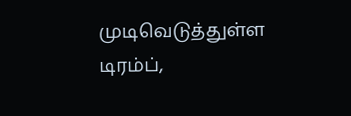முடிவெடுத்துள்ள டிரம்ப்,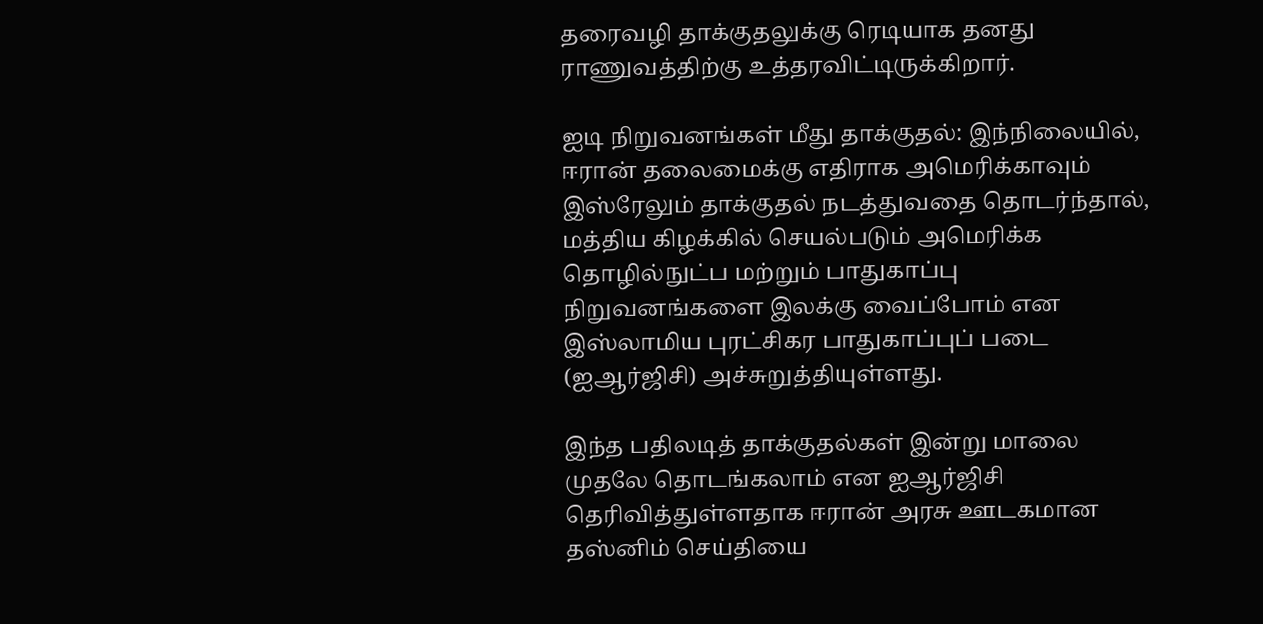தரைவழி தாக்குதலுக்கு ரெடியாக தனது ராணுவத்திற்கு உத்தரவிட்டிருக்கிறார்.

ஐடி நிறுவனங்கள் மீது தாக்குதல்: இந்நிலையில், ஈரான் தலைமைக்கு எதிராக அமெரிக்காவும் இஸ்ரேலும் தாக்குதல் நடத்துவதை தொடர்ந்தால், மத்திய கிழக்கில் செயல்படும் அமெரிக்க தொழில்நுட்ப மற்றும் பாதுகாப்பு நிறுவனங்களை இலக்கு வைப்போம் என இஸ்லாமிய புரட்சிகர பாதுகாப்புப் படை (ஐஆர்ஜிசி) அச்சுறுத்தியுள்ளது.

இந்த பதிலடித் தாக்குதல்கள் இன்று மாலை முதலே தொடங்கலாம் என ஐஆர்ஜிசி தெரிவித்துள்ளதாக ஈரான் அரசு ஊடகமான தஸ்னிம் செய்தியை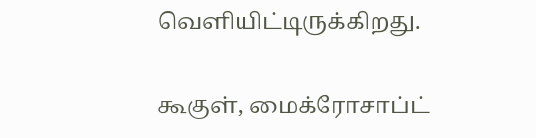வெளியிட்டிருக்கிறது.

கூகுள், மைக்ரோசாப்ட்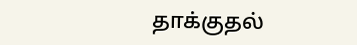தாக்குதல்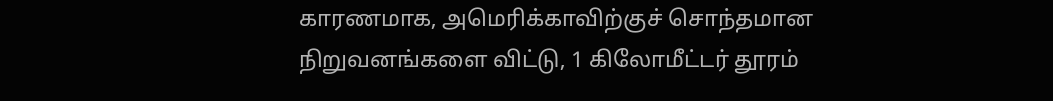காரணமாக, அமெரிக்காவிற்குச் சொந்தமான நிறுவனங்களை விட்டு, 1 கிலோமீட்டர் தூரம்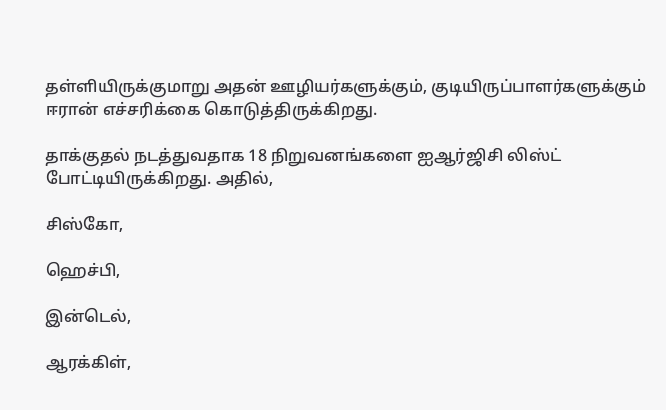தள்ளியிருக்குமாறு அதன் ஊழியர்களுக்கும், குடியிருப்பாளர்களுக்கும் ஈரான் எச்சரிக்கை கொடுத்திருக்கிறது.

தாக்குதல் நடத்துவதாக 18 நிறுவனங்களை ஐஆர்ஜிசி லிஸ்ட் போட்டியிருக்கிறது. அதில்,

சிஸ்கோ,

ஹெச்பி,

இன்டெல்,

ஆரக்கிள்,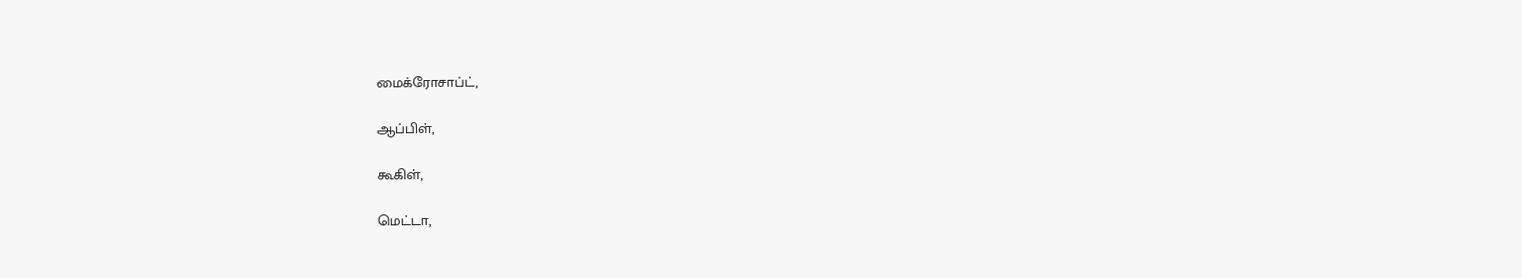மைக்ரோசாப்ட்,

ஆப்பிள்,

கூகிள்,

மெட்டா,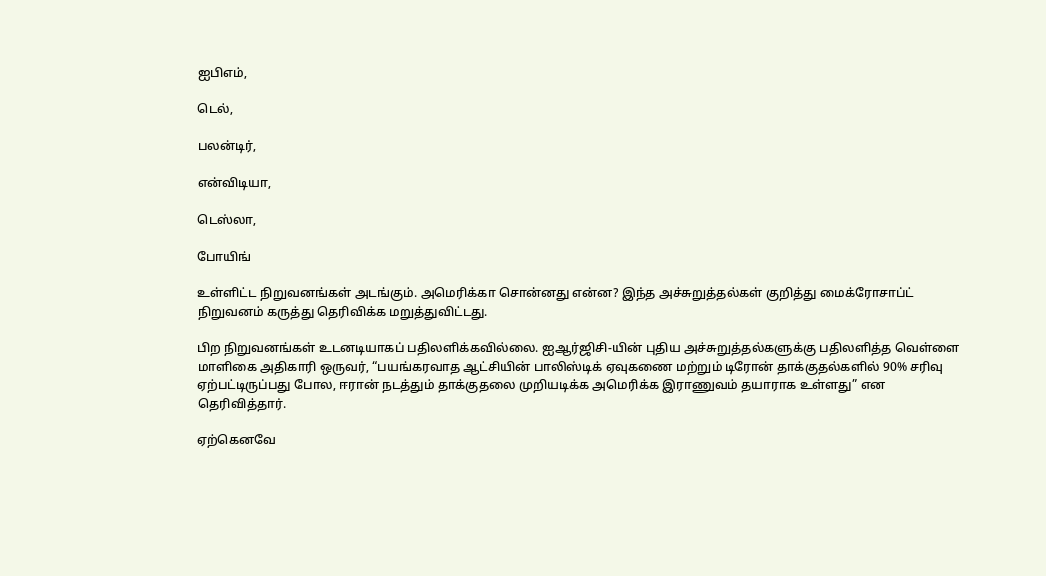ஐபிஎம்,

டெல்,

பலன்டிர்,

என்விடியா,

டெஸ்லா,

போயிங்

உள்ளிட்ட நிறுவனங்கள் அடங்கும். அமெரிக்கா சொன்னது என்ன? இந்த அச்சுறுத்தல்கள் குறித்து மைக்ரோசாப்ட் நிறுவனம் கருத்து தெரிவிக்க மறுத்துவிட்டது.

பிற நிறுவனங்கள் உடனடியாகப் பதிலளிக்கவில்லை. ஐஆர்ஜிசி-யின் புதிய அச்சுறுத்தல்களுக்கு பதிலளித்த வெள்ளை மாளிகை அதிகாரி ஒருவர், “பயங்கரவாத ஆட்சியின் பாலிஸ்டிக் ஏவுகணை மற்றும் டிரோன் தாக்குதல்களில் 90% சரிவு ஏற்பட்டிருப்பது போல, ஈரான் நடத்தும் தாக்குதலை முறியடிக்க அமெரிக்க இராணுவம் தயாராக உள்ளது” என தெரிவித்தார்.

ஏற்கெனவே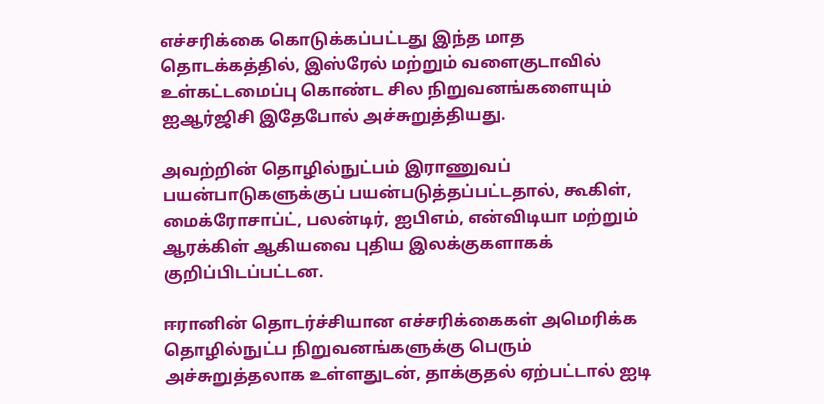எச்சரிக்கை கொடுக்கப்பட்டது இந்த மாத தொடக்கத்தில், இஸ்ரேல் மற்றும் வளைகுடாவில் உள்கட்டமைப்பு கொண்ட சில நிறுவனங்களையும் ஐஆர்ஜிசி இதேபோல் அச்சுறுத்தியது.

அவற்றின் தொழில்நுட்பம் இராணுவப் பயன்பாடுகளுக்குப் பயன்படுத்தப்பட்டதால், கூகிள், மைக்ரோசாப்ட், பலன்டிர், ஐபிஎம், என்விடியா மற்றும் ஆரக்கிள் ஆகியவை புதிய இலக்குகளாகக் குறிப்பிடப்பட்டன.

ஈரானின் தொடர்ச்சியான எச்சரிக்கைகள் அமெரிக்க தொழில்நுட்ப நிறுவனங்களுக்கு பெரும் அச்சுறுத்தலாக உள்ளதுடன், தாக்குதல் ஏற்பட்டால் ஐடி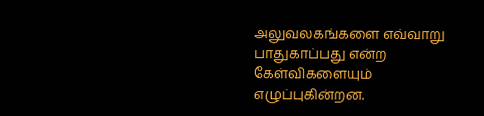அலுவலகங்களை எவ்வாறு பாதுகாப்பது என்ற கேள்விகளையும் எழுப்புகின்றன.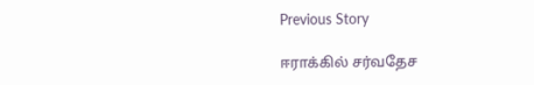Previous Story

ஈராக்கில் சர்வதேச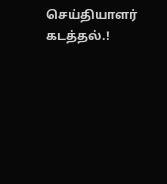செய்தியாளர் கடத்தல்.!